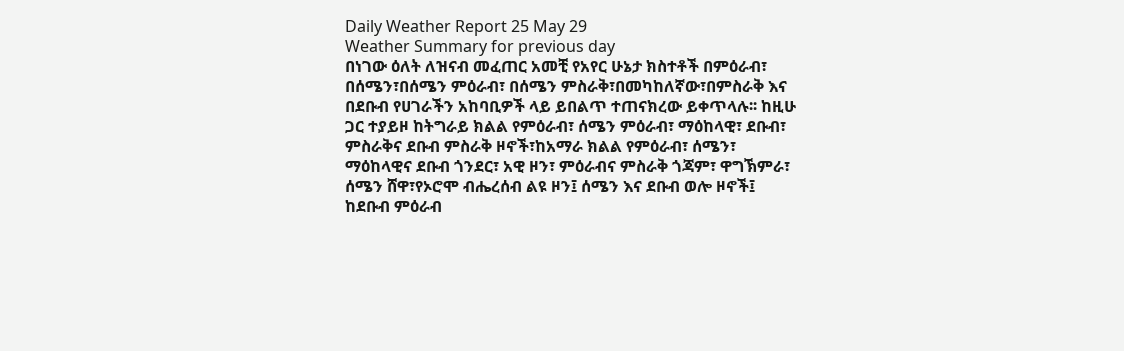Daily Weather Report 25 May 29
Weather Summary for previous day
በነገው ዕለት ለዝናብ መፈጠር አመቺ የአየር ሁኔታ ክስተቶች በምዕራብ፣ በሰሜን፣በሰሜን ምዕራብ፣ በሰሜን ምስራቅ፣በመካከለኛው፣በምስራቅ እና በደቡብ የሀገራችን አከባቢዎች ላይ ይበልጥ ተጠናክረው ይቀጥላሉ፡፡ ከዚሁ ጋር ተያይዞ ከትግራይ ክልል የምዕራብ፣ ሰሜን ምዕራብ፣ ማዕከላዊ፣ ደቡብ፣ ምስራቅና ደቡብ ምስራቅ ዞኖች፣ከአማራ ክልል የምዕራብ፣ ሰሜን፣ ማዕከላዊና ደቡብ ጎንደር፣ አዊ ዞን፣ ምዕራብና ምስራቅ ጎጃም፣ ዋግኽምራ፣ ሰሜን ሸዋ፣የኦሮሞ ብሔረሰብ ልዩ ዞን፤ ሰሜን እና ደቡብ ወሎ ዞኖች፤ ከደቡብ ምዕራብ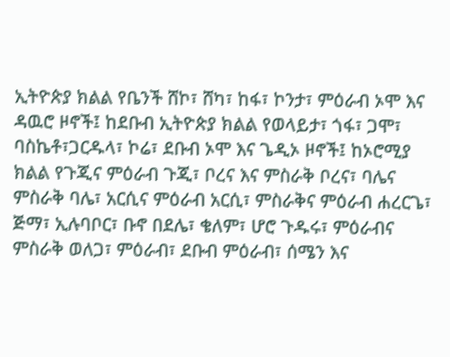ኢትዮጵያ ክልል የቤንች ሸኮ፣ ሸካ፣ ከፋ፣ ኮንታ፣ ምዕራብ ኦሞ እና ዳዉሮ ዞኖች፤ ከደቡብ ኢትዮጵያ ክልል የወላይታ፣ ጎፋ፣ ጋሞ፣ ባስኬቶ፣ጋርዱላ፣ ኮሬ፣ ደቡብ ኦሞ እና ጌዲኦ ዞኖች፤ ከኦሮሚያ ክልል የጉጂና ምዕራብ ጉጂ፣ ቦረና እና ምስራቅ ቦረና፣ ባሌና ምስራቅ ባሌ፣ አርሲና ምዕራብ አርሲ፣ ምስራቅና ምዕራብ ሐረርጌ፣ ጅማ፣ ኢሉባቦር፣ ቡኖ በደሌ፣ ቄለም፣ ሆሮ ጉዱሩ፣ ምዕራብና ምስራቅ ወለጋ፣ ምዕራብ፣ ደቡብ ምዕራብ፣ ሰሜን እና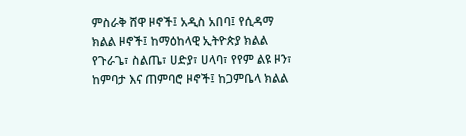ምስራቅ ሸዋ ዞኖች፤ አዲስ አበባ፤ የሲዳማ ክልል ዞኖች፤ ከማዕከላዊ ኢትዮጵያ ክልል የጉራጌ፣ ስልጤ፣ ሀድያ፣ ሀላባ፣ የየም ልዩ ዞን፣ ከምባታ እና ጠምባሮ ዞኖች፤ ከጋምቤላ ክልል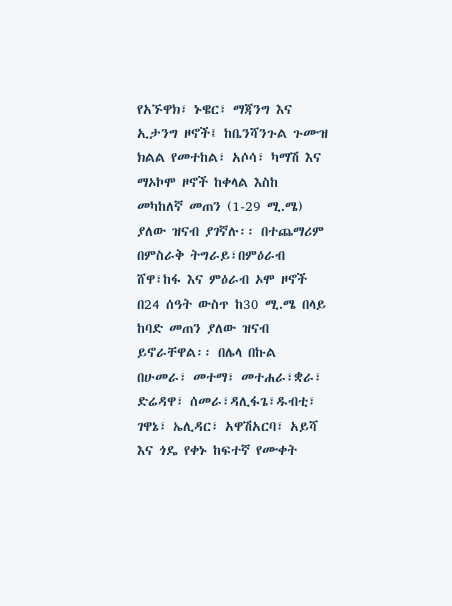የአኙዋክ፣ ኑዌር፣ ማጃንግ እና ኢታንግ ዞኖች፤ ከቤንሻንጉል ጉሙዝ ክልል የመተከል፣ አሶሳ፣ ካማሽ እና ማኦኮሞ ዞኖች ከቀላል እስከ መካከለኛ መጠን (1-29 ሚ.ሜ) ያለው ዝናብ ያገኛሉ፡፡ በተጨማሪም በምስራቅ ትግራይ፣በምዕራብ ሸዋ፣ከፋ እና ምዕራብ ኦሞ ዞኖች በ24 ሰዓት ውስጥ ከ30 ሚ.ሜ በላይ ከባድ መጠን ያለው ዝናብ ይኖራቸዋል፡፡ በሌላ በኩል በሁመራ፣ መተማ፣ መተሐራ፣ቋራ፣ ድሬዳዋ፣ ሰመራ፣ዳሊፋጌ፣ዱብቲ፣ ገዋኔ፣ ኤሊዳር፣ አዋሽአርባ፣ አይሻ እና ጎዴ የቀኑ ከፍተኛ የሙቀት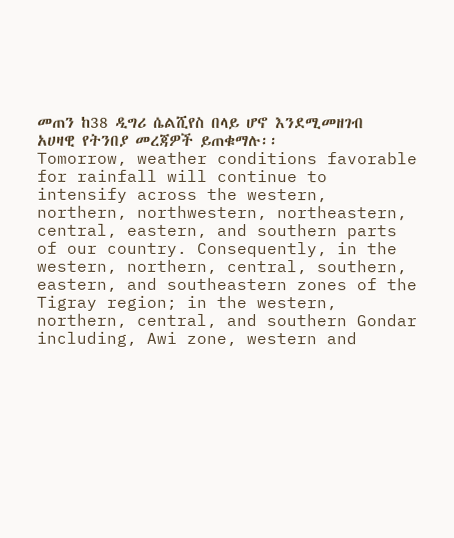መጠን ከ38 ዲግሪ ሴልሺየስ በላይ ሆኖ እንደሚመዘገብ አሀዛዊ የትንበያ መረጃዎች ይጠቁማሉ፡፡
Tomorrow, weather conditions favorable for rainfall will continue to intensify across the western, northern, northwestern, northeastern, central, eastern, and southern parts of our country. Consequently, in the western, northern, central, southern, eastern, and southeastern zones of the Tigray region; in the western, northern, central, and southern Gondar including, Awi zone, western and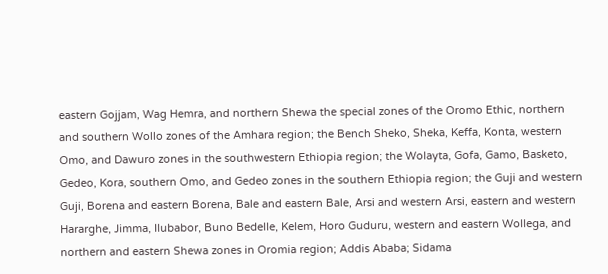eastern Gojjam, Wag Hemra, and northern Shewa the special zones of the Oromo Ethic, northern and southern Wollo zones of the Amhara region; the Bench Sheko, Sheka, Keffa, Konta, western Omo, and Dawuro zones in the southwestern Ethiopia region; the Wolayta, Gofa, Gamo, Basketo, Gedeo, Kora, southern Omo, and Gedeo zones in the southern Ethiopia region; the Guji and western Guji, Borena and eastern Borena, Bale and eastern Bale, Arsi and western Arsi, eastern and western Hararghe, Jimma, Ilubabor, Buno Bedelle, Kelem, Horo Guduru, western and eastern Wollega, and northern and eastern Shewa zones in Oromia region; Addis Ababa; Sidama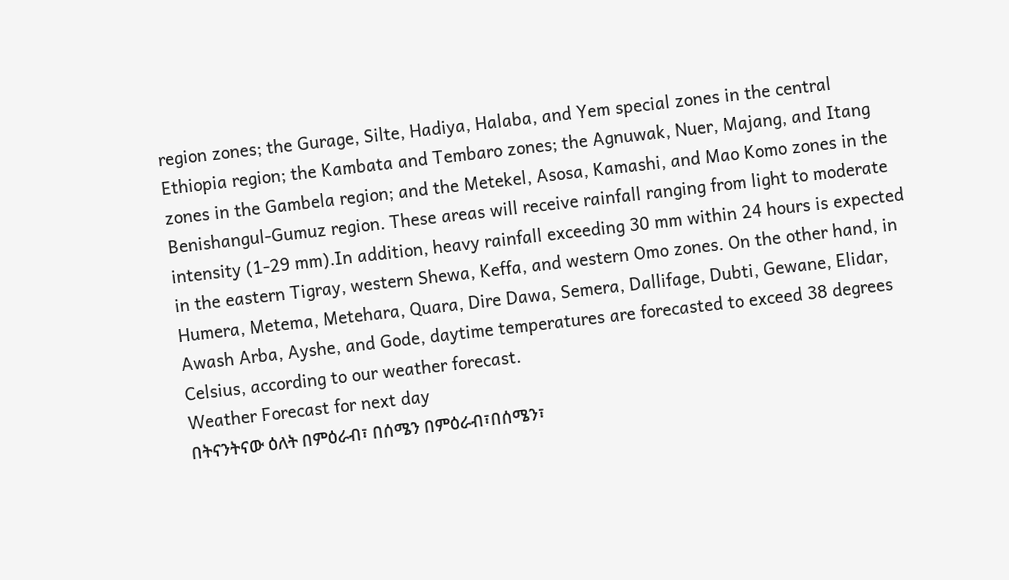region zones; the Gurage, Silte, Hadiya, Halaba, and Yem special zones in the central Ethiopia region; the Kambata and Tembaro zones; the Agnuwak, Nuer, Majang, and Itang zones in the Gambela region; and the Metekel, Asosa, Kamashi, and Mao Komo zones in the Benishangul-Gumuz region. These areas will receive rainfall ranging from light to moderate intensity (1-29 mm).In addition, heavy rainfall exceeding 30 mm within 24 hours is expected in the eastern Tigray, western Shewa, Keffa, and western Omo zones. On the other hand, in Humera, Metema, Metehara, Quara, Dire Dawa, Semera, Dallifage, Dubti, Gewane, Elidar, Awash Arba, Ayshe, and Gode, daytime temperatures are forecasted to exceed 38 degrees Celsius, according to our weather forecast.
Weather Forecast for next day
በትናንትናው ዕለት በምዕራብ፣ በሰሜን በምዕራብ፣በሰሜን፣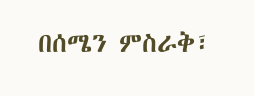በሰሜን ምስራቅ፣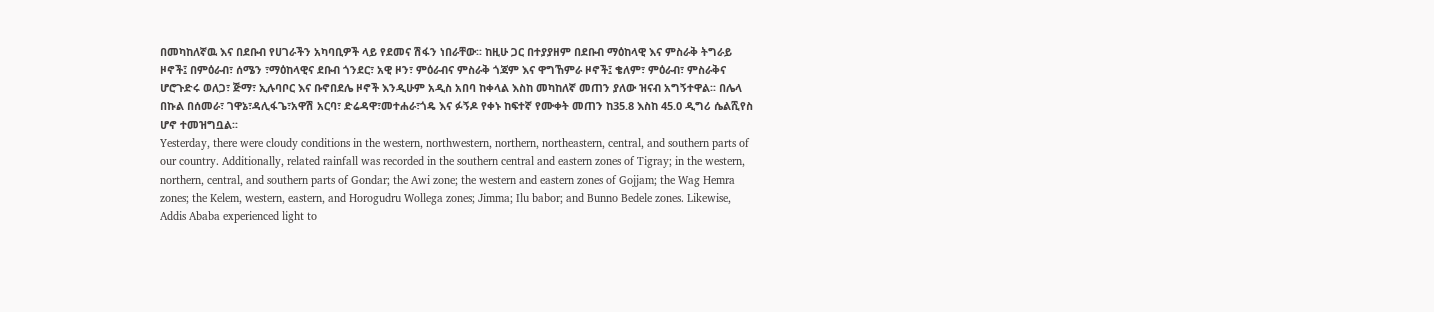በመካከለኛዉ እና በደቡብ የሀገራችን አካባቢዎች ላይ የደመና ሽፋን ነበራቸው፡፡ ከዚሁ ጋር በተያያዘም በደቡብ ማዕከላዊ እና ምስራቅ ትግራይ ዞኖች፤ በምዕራብ፣ ሰሜን ፣ማዕከላዊና ደቡብ ጎንደር፣ አዊ ዞን፣ ምዕራብና ምስራቅ ጎጃም እና ዋግኸምራ ዞኖች፤ ቄለም፣ ምዕራብ፣ ምስራቅና ሆሮጉድሩ ወለጋ፣ ጅማ፣ ኢሉባቦር እና ቡኖበደሌ ዞኖች እንዲሁም አዲስ አበባ ከቀላል እስከ መካከለኛ መጠን ያለው ዝናብ አግኝተዋል፡፡ በሌላ በኩል በሰመራ፣ ገዋኔ፣ዳሊፋጌ፣አዋሽ አርባ፣ ድሬዳዋ፣መተሐራ፣ጎዴ እና ፉኝዶ የቀኑ ከፍተኛ የሙቀት መጠን ከ35.8 እስከ 45.0 ዲግሪ ሴልሺየስ ሆኖ ተመዝግቧል፡፡
Yesterday, there were cloudy conditions in the western, northwestern, northern, northeastern, central, and southern parts of our country. Additionally, related rainfall was recorded in the southern central and eastern zones of Tigray; in the western, northern, central, and southern parts of Gondar; the Awi zone; the western and eastern zones of Gojjam; the Wag Hemra zones; the Kelem, western, eastern, and Horogudru Wollega zones; Jimma; Ilu babor; and Bunno Bedele zones. Likewise, Addis Ababa experienced light to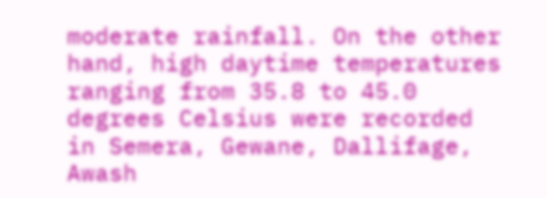moderate rainfall. On the other hand, high daytime temperatures ranging from 35.8 to 45.0 degrees Celsius were recorded in Semera, Gewane, Dallifage, Awash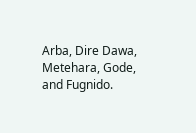Arba, Dire Dawa, Metehara, Gode, and Fugnido.